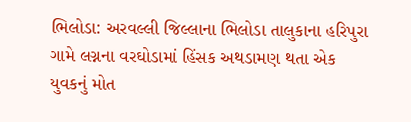ભિલોડા: અરવલ્લી જિલ્લાના ભિલોડા તાલુકાના હરિપુરા ગામે લગ્નના વરઘોડામાં હિંસક અથડામણ થતા એક યુવકનું મોત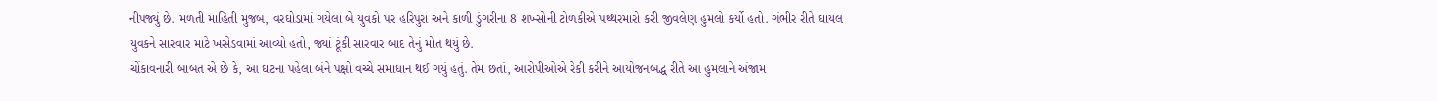નીપજ્યું છે. મળતી માહિતી મુજબ, વરઘોડામાં ગયેલા બે યુવકો પર હરિપુરા અને કાળી ડુંગરીના 8 શખ્સોની ટોળકીએ પથ્થરમારો કરી જીવલેણ હુમલો કર્યો હતો. ગંભીર રીતે ઘાયલ યુવકને સારવાર માટે ખસેડવામાં આવ્યો હતો, જ્યાં ટૂંકી સારવાર બાદ તેનું મોત થયું છે.
ચોંકાવનારી બાબત એ છે કે, આ ઘટના પહેલા બંને પક્ષો વચ્ચે સમાધાન થઈ ગયું હતું. તેમ છતાં, આરોપીઓએ રેકી કરીને આયોજનબદ્ધ રીતે આ હુમલાને અંજામ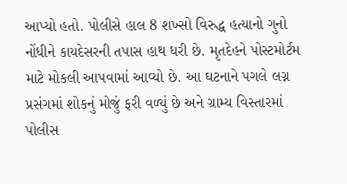આપ્યો હતો. પોલીસે હાલ 8 શખ્સો વિરુદ્ધ હત્યાનો ગુનો નોંધીને કાયદેસરની તપાસ હાથ ધરી છે. મૃતદેહને પોસ્ટમોર્ટમ માટે મોકલી આપવામાં આવ્યો છે. આ ઘટનાને પગલે લગ્ન પ્રસંગમાં શોકનું મોજું ફરી વળ્યું છે અને ગ્રામ્ય વિસ્તારમાં પોલીસ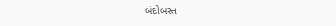બંદોબસ્ત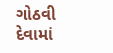ગોઠવી દેવામાં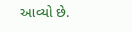આવ્યો છે.